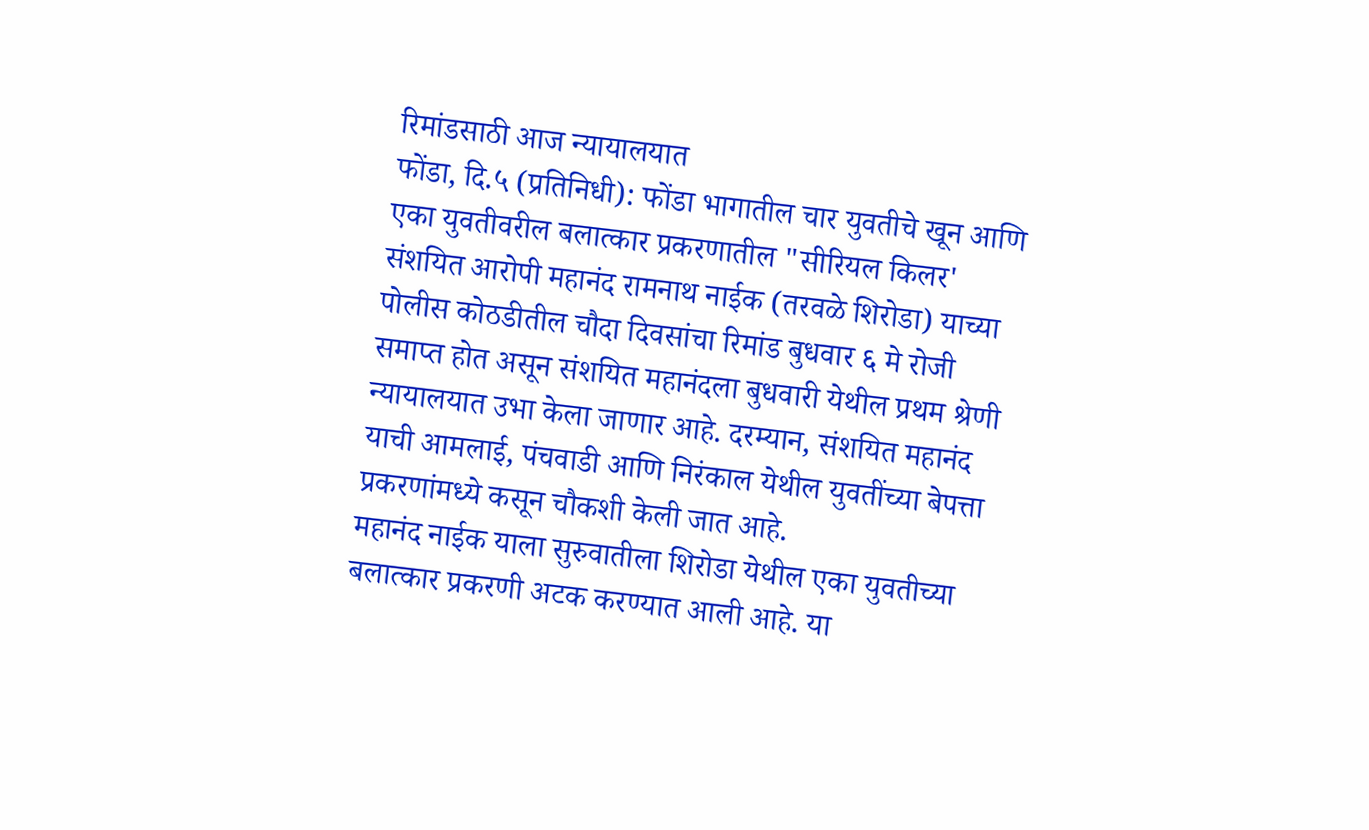रिमांडसाठी आज न्यायालयात
फोंडा, दि.५ (प्रतिनिधी): फोंडा भागातील चार युवतीचे खून आणि एका युवतीवरील बलात्कार प्रकरणातील "सीरियल किलर' संशयित आरोपी महानंद रामनाथ नाईक (तरवळे शिरोडा) याच्या पोलीस कोठडीतील चौदा दिवसांचा रिमांड बुधवार ६ मे रोजी समाप्त होत असून संशयित महानंदला बुधवारी येथील प्रथम श्रेणी न्यायालयात उभा केला जाणार आहे. दरम्यान, संशयित महानंद याची आमलाई, पंचवाडी आणि निरंकाल येथील युवतींच्या बेपत्ता प्रकरणांमध्ये कसून चौकशी केली जात आहे.
महानंद नाईक याला सुरुवातीला शिरोडा येथील एका युवतीच्या बलात्कार प्रकरणी अटक करण्यात आली आहे. या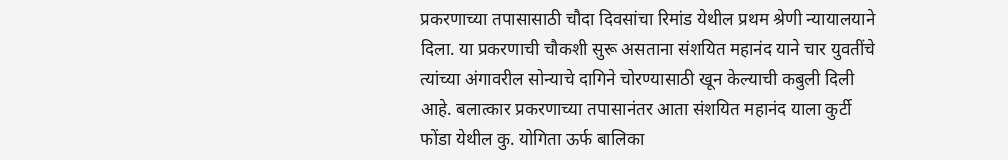प्रकरणाच्या तपासासाठी चौदा दिवसांचा रिमांड येथील प्रथम श्रेणी न्यायालयाने दिला. या प्रकरणाची चौकशी सुरू असताना संशयित महानंद याने चार युवतींचे त्यांच्या अंगावरील सोन्याचे दागिने चोरण्यासाठी खून केल्याची कबुली दिली आहे. बलात्कार प्रकरणाच्या तपासानंतर आता संशयित महानंद याला कुर्टी फोंडा येथील कु. योगिता ऊर्फ बालिका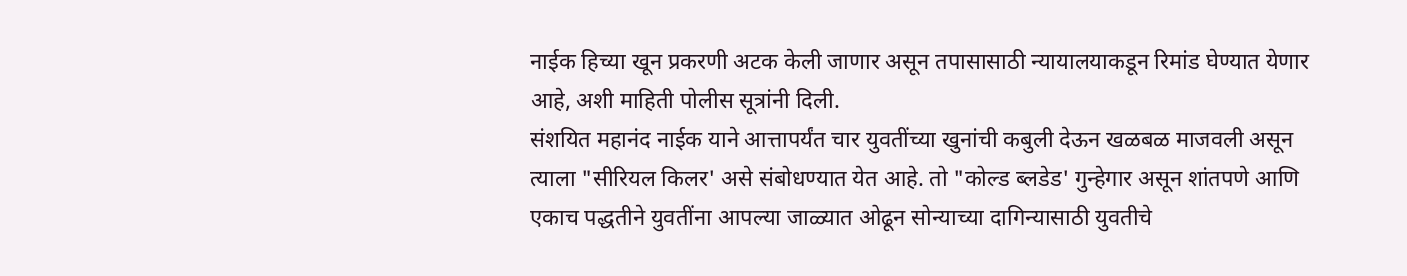नाईक हिच्या खून प्रकरणी अटक केली जाणार असून तपासासाठी न्यायालयाकडून रिमांड घेण्यात येणार आहे, अशी माहिती पोलीस सूत्रांनी दिली.
संशयित महानंद नाईक याने आत्तापर्यंत चार युवतींच्या खुनांची कबुली देऊन खळबळ माजवली असून त्याला "सीरियल किलर' असे संबोधण्यात येत आहे. तो "कोल्ड ब्लडेड' गुन्हेगार असून शांतपणे आणि एकाच पद्धतीने युवतींना आपल्या जाळ्यात ओढून सोन्याच्या दागिन्यासाठी युवतीचे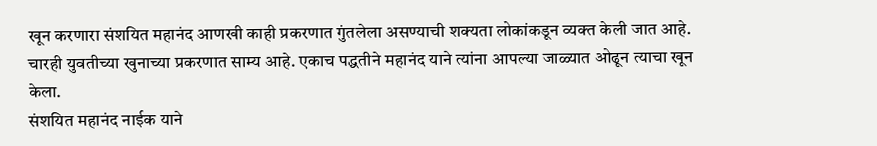खून करणारा संशयित महानंद आणखी काही प्रकरणात गुंतलेला असण्याची शक्यता लोकांकडून व्यक्त केली जात आहे. चारही युवतीच्या खुनाच्या प्रकरणात साम्य आहे. एकाच पद्धतीने महानंद याने त्यांना आपल्या जाळ्यात ओढून त्याचा खून केला.
संशयित महानंद नाईक याने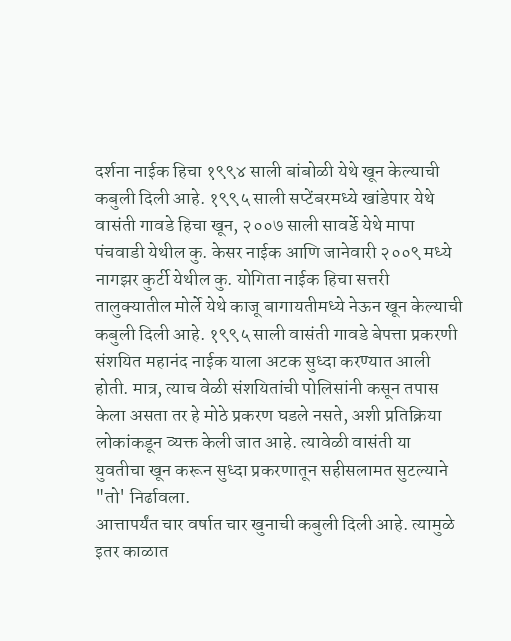दर्शना नाईक हिचा १९९४ साली बांबोळी येथे खून केल्याची कबुली दिली आहे. १९९५ साली सप्टेंबरमध्ये खांडेपार येथे वासंती गावडे हिचा खून, २००७ साली सावर्डे येथे मापा पंचवाडी येथील कु. केसर नाईक आणि जानेवारी २००९ मध्ये नागझर कुर्टी येथील कु. योगिता नाईक हिचा सत्तरी तालुक्यातील मोर्ले येथे काजू बागायतीमध्ये नेऊन खून केल्याची कबुली दिली आहे. १९९५ साली वासंती गावडे बेपत्ता प्रकरणी संशयित महानंद नाईक याला अटक सुध्दा करण्यात आली होती. मात्र, त्याच वेळी संशयितांची पोलिसांनी कसून तपास केला असता तर हे मोठे प्रकरण घडले नसते, अशी प्रतिक्रिया लोकांकडून व्यक्त केली जात आहे. त्यावेळी वासंती या युवतीचा खून करून सुध्दा प्रकरणातून सहीसलामत सुटल्याने "तो' निर्ढावला.
आत्तापर्यंत चार वर्षात चार खुनाची कबुली दिली आहे. त्यामुळे इतर काळात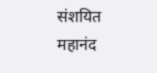संशयित महानंद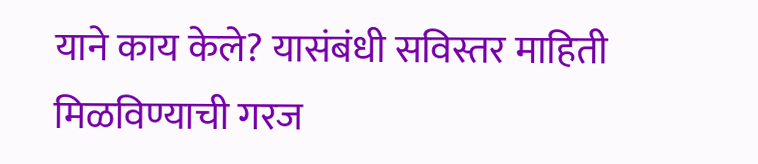याने काय केले? यासंबंधी सविस्तर माहिती मिळविण्याची गरज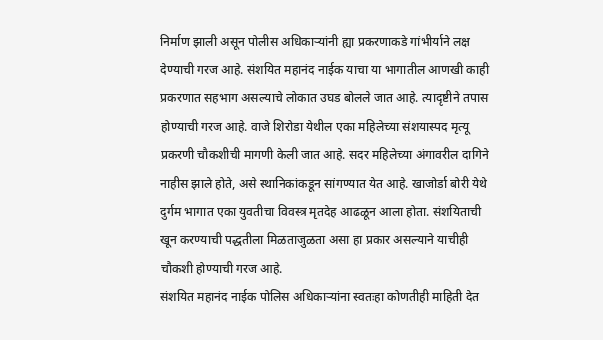निर्माण झाली असून पोलीस अधिकाऱ्यांनी ह्या प्रकरणाकडे गांभीर्याने लक्ष देण्याची गरज आहे. संशयित महानंद नाईक याचा या भागातील आणखी काही प्रकरणात सहभाग असल्याचे लोकात उघड बोलले जात आहे. त्यादृष्टीने तपास होण्याची गरज आहे. वाजे शिरोडा येथील एका महिलेच्या संशयास्पद मृत्यू प्रकरणी चौकशीची मागणी केली जात आहे. सदर महिलेच्या अंगावरील दागिने नाहीस झाले होते, असे स्थानिकांकडून सांगण्यात येत आहे. खाजोर्डा बोरी येथे दुर्गम भागात एका युवतीचा विवस्त्र मृतदेह आढळून आला होता. संशयिताची खून करण्याची पद्धतीला मिळताजुळता असा हा प्रकार असल्याने याचीही चौकशी होण्याची गरज आहे.
संशयित महानंद नाईक पोलिस अधिकाऱ्यांना स्वतःहा कोणतीही माहिती देत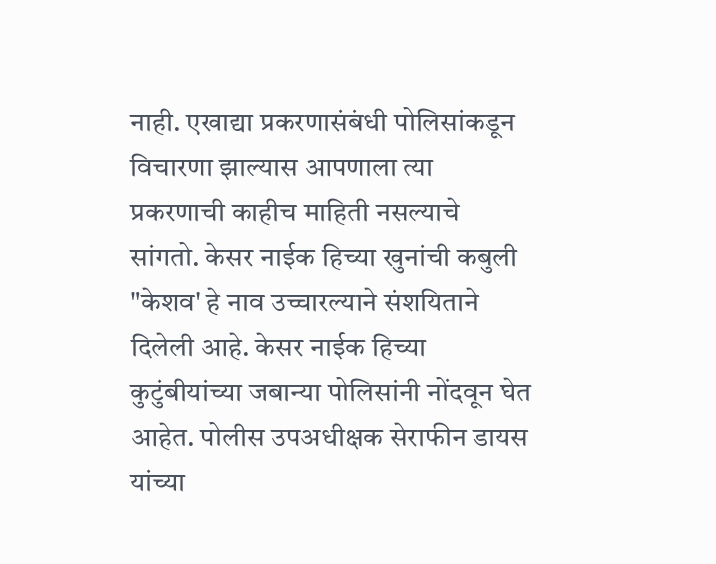नाही. एखाद्या प्रकरणासंबंधी पोलिसांकडून विचारणा झाल्यास आपणाला त्या प्रकरणाची काहीच माहिती नसल्याचे सांगतो. केसर नाईक हिच्या खुनांची कबुली "केशव' हे नाव उच्चारल्याने संशयिताने दिलेली आहे. केसर नाईक हिच्या कुटुंबीयांच्या जबान्या पोलिसांनी नोंदवून घेत आहेत. पोलीस उपअधीक्षक सेराफीन डायस यांच्या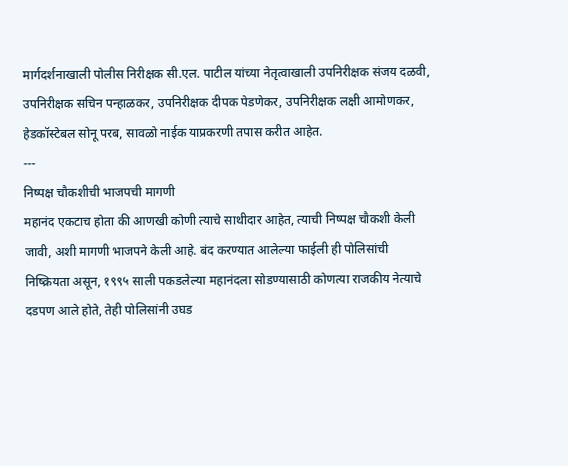मार्गदर्शनाखाली पोलीस निरीक्षक सी.एल. पाटील यांच्या नेतृत्वाखाली उपनिरीक्षक संजय दळवी, उपनिरीक्षक सचिन पन्हाळकर, उपनिरीक्षक दीपक पेडणेकर, उपनिरीक्षक लक्षी आमोणकर, हेडकॉस्टेबल सोनू परब, सावळो नाईक याप्रकरणी तपास करीत आहेत.
---
निष्पक्ष चौकशीची भाजपची मागणी
महानंद एकटाच होता की आणखी कोणी त्याचे साथीदार आहेत, त्याची निष्पक्ष चौकशी केली जावी, अशी मागणी भाजपने केली आहे. बंद करण्यात आलेल्या फाईली ही पोलिसांची निष्क्रियता असून, १९९५ साली पकडलेल्या महानंदला सोडण्यासाठी कोणत्या राजकीय नेत्याचे दडपण आले होते, तेही पोलिसांनी उघड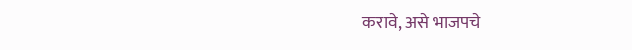करावे, असे भाजपचे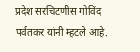प्रदेश सरचिटणीस गोविंद पर्वतकर यांनी म्हटले आहे.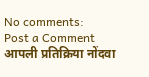No comments:
Post a Comment
आपली प्रतिक्रिया नोंदवा